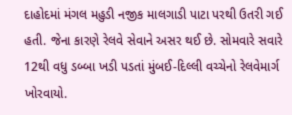દાહોદમાં મંગલ મહુડી નજીક માલગાડી પાટા પરથી ઉતરી ગઈ હતી. જેના કારણે રેલવે સેવાને અસર થઈ છે. સોમવારે સવારે 12થી વધુ ડબ્બા ખડી પડતાં મુંબઈ-દિલ્લી વચ્ચેનો રેલવેમાર્ગ ખોરવાયો.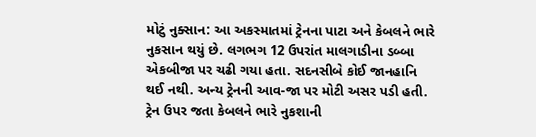મોટું નુક્સાન: આ અકસ્માતમાં ટ્રેનના પાટા અને કેબલને ભારે નુકસાન થયું છે. લગભગ 12 ઉપરાંત માલગાડીના ડબ્બા એકબીજા પર ચઢી ગયા હતા. સદનસીબે કોઈ જાનહાનિ થઈ નથી. અન્ય ટ્રેનની આવ-જા પર મોટી અસર પડી હતી. ટ્રેન ઉપર જતા કેબલને ભારે નુકશાની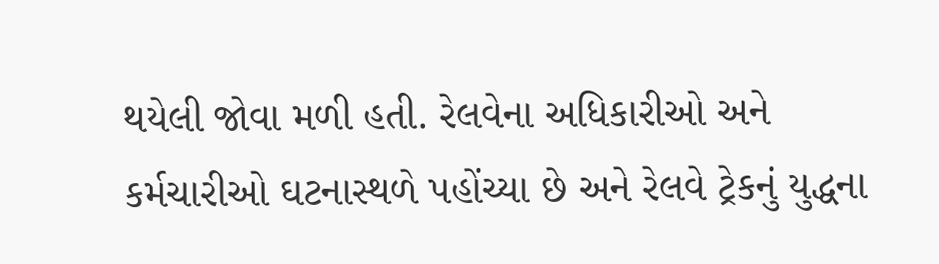થયેલી જોવા મળી હતી. રેલવેના અધિકારીઓ અને કર્મચારીઓ ઘટનાસ્થળે પહોંચ્યા છે અને રેલવે ટ્રેકનું યુદ્ધના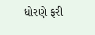ધોરણે ફરી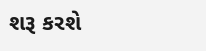શરૂ કરશે